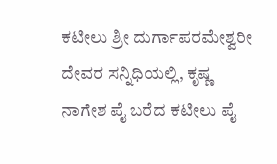ಕಟೀಲು ಶ್ರೀ ದುರ್ಗಾಪರಮೇಶ್ವರೀ ದೇವರ ಸನ್ನಿಧಿಯಲ್ಲಿ, ಕೃಷ್ಣ ನಾಗೇಶ ಪೈ ಬರೆದ ಕಟೀಲು ಪೈ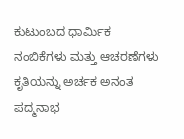ಕುಟುಂಬದ ಧಾರ್ಮಿಕ ನಂಬಿಕೆಗಳು ಮತ್ತು ಆಚರಣೆಗಳು ಕೃತಿಯನ್ನು ಅರ್ಚಕ ಅನಂತ ಪದ್ಮನಾಭ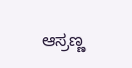ಆಸ್ರಣ್ಣ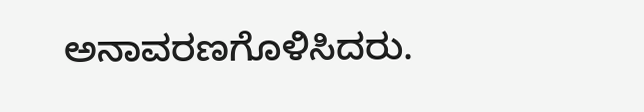ಅನಾವರಣಗೊಳಿಸಿದರು.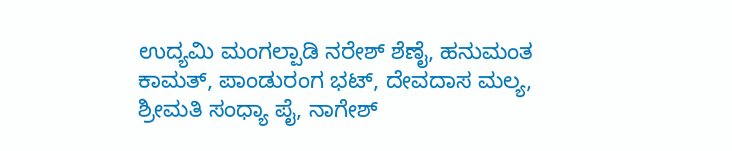ಉದ್ಯಮಿ ಮಂಗಲ್ಪಾಡಿ ನರೇಶ್ ಶೆಣೈ, ಹನುಮಂತ ಕಾಮತ್, ಪಾಂಡುರಂಗ ಭಟ್, ದೇವದಾಸ ಮಲ್ಯ, ಶ್ರೀಮತಿ ಸಂಧ್ಯಾ ಪೈ, ನಾಗೇಶ್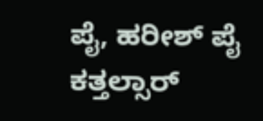ಪೈ, ಹರೀಶ್ ಪೈ ಕತ್ತಲ್ಸಾರ್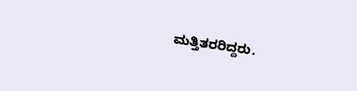ಮತ್ತಿತರರಿದ್ದರು.